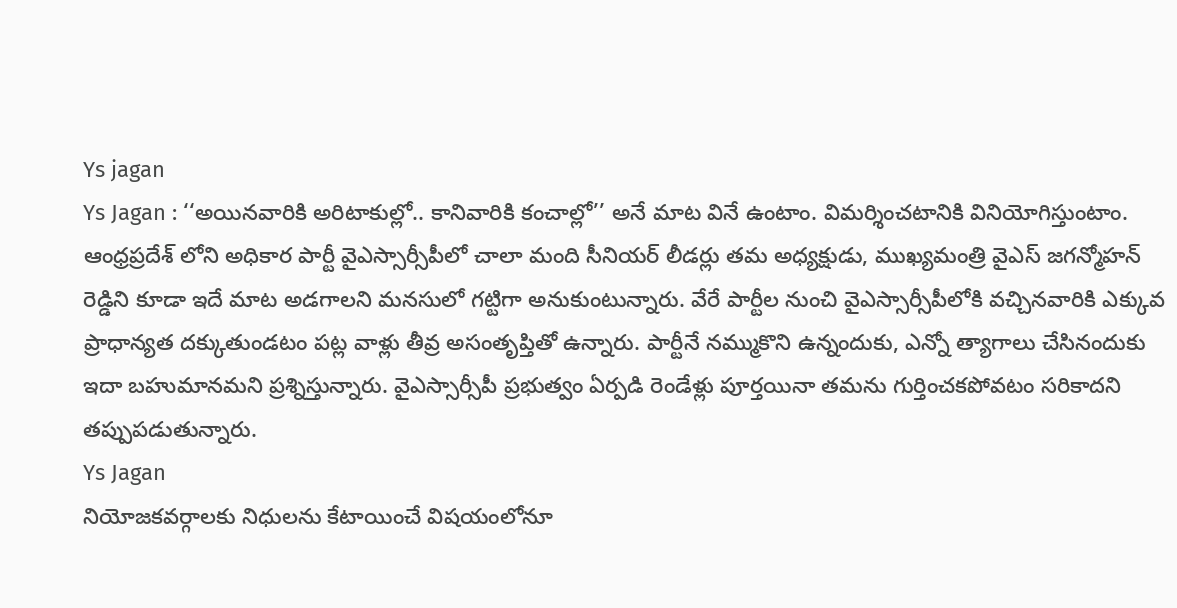Ys jagan
Ys Jagan : ‘‘అయినవారికి అరిటాకుల్లో.. కానివారికి కంచాల్లో’’ అనే మాట వినే ఉంటాం. విమర్శించటానికి వినియోగిస్తుంటాం. ఆంధ్రప్రదేశ్ లోని అధికార పార్టీ వైఎస్సార్సీపీలో చాలా మంది సీనియర్ లీడర్లు తమ అధ్యక్షుడు, ముఖ్యమంత్రి వైఎస్ జగన్మోహన్ రెడ్డిని కూడా ఇదే మాట అడగాలని మనసులో గట్టిగా అనుకుంటున్నారు. వేరే పార్టీల నుంచి వైఎస్సార్సీపీలోకి వచ్చినవారికి ఎక్కువ ప్రాధాన్యత దక్కుతుండటం పట్ల వాళ్లు తీవ్ర అసంతృప్తితో ఉన్నారు. పార్టీనే నమ్ముకొని ఉన్నందుకు, ఎన్నో త్యాగాలు చేసినందుకు ఇదా బహుమానమని ప్రశ్నిస్తున్నారు. వైఎస్సార్సీపీ ప్రభుత్వం ఏర్పడి రెండేళ్లు పూర్తయినా తమను గుర్తించకపోవటం సరికాదని తప్పుపడుతున్నారు.
Ys Jagan
నియోజకవర్గాలకు నిధులను కేటాయించే విషయంలోనూ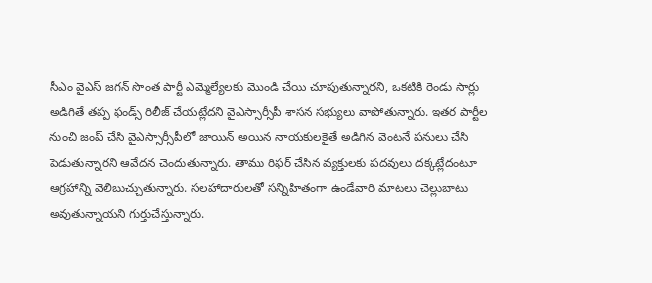సీఎం వైఎస్ జగన్ సొంత పార్టీ ఎమ్మెల్యేలకు మొండి చేయి చూపుతున్నారని, ఒకటికి రెండు సార్లు అడిగితే తప్ప ఫండ్స్ రిలీజ్ చేయట్లేదని వైఎస్సార్సీపీ శాసన సభ్యులు వాపోతున్నారు. ఇతర పార్టీల నుంచి జంప్ చేసి వైఎస్సార్సీపీలో జాయిన్ అయిన నాయకులకైతే అడిగిన వెంటనే పనులు చేసి పెడుతున్నారని ఆవేదన చెందుతున్నారు. తాము రిఫర్ చేసిన వ్యక్తులకు పదవులు దక్కట్లేదంటూ ఆగ్రహాన్ని వెలిబుచ్చుతున్నారు. సలహాదారులతో సన్నిహితంగా ఉండేవారి మాటలు చెల్లుబాటు అవుతున్నాయని గుర్తుచేస్తున్నారు.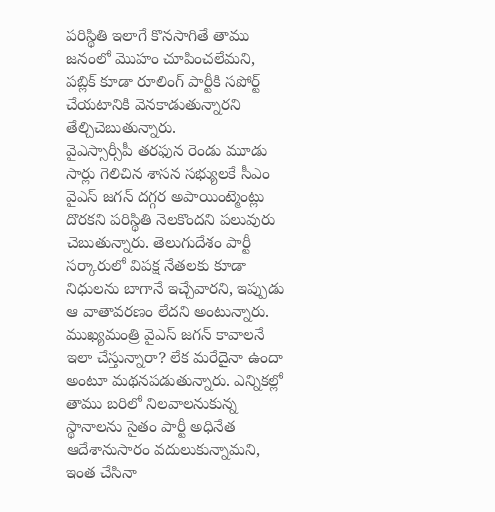పరిస్థితి ఇలాగే కొనసాగితే తాము జనంలో మొహం చూపించలేమని, పబ్లిక్ కూడా రూలింగ్ పార్టీకి సపోర్ట్ చేయటానికి వెనకాడుతున్నారని తేల్చిచెబుతున్నారు.
వైఎస్సార్సీపీ తరఫున రెండు మూడు సార్లు గెలిచిన శాసన సభ్యులకే సీఎం వైఎస్ జగన్ దగ్గర అపాయింట్మెంట్లు దొరకని పరిస్థితి నెలకొందని పలువురు చెబుతున్నారు. తెలుగుదేశం పార్టీ సర్కారులో విపక్ష నేతలకు కూడా నిధులను బాగానే ఇచ్చేవారని, ఇప్పుడు ఆ వాతావరణం లేదని అంటున్నారు. ముఖ్యమంత్రి వైఎస్ జగన్ కావాలనే ఇలా చేస్తున్నారా? లేక మరేదైనా ఉందా అంటూ మథనపడుతున్నారు. ఎన్నికల్లో తాము బరిలో నిలవాలనుకున్న స్థానాలను సైతం పార్టీ అధినేత ఆదేశానుసారం వదులుకున్నామని, ఇంత చేసినా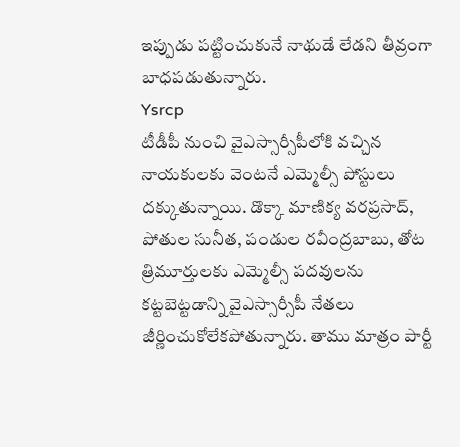ఇప్పుడు పట్టించుకునే నాథుడే లేడని తీవ్రంగా బాధపడుతున్నారు.
Ysrcp
టీడీపీ నుంచి వైఎస్సార్సీపీలోకి వచ్చిన నాయకులకు వెంటనే ఎమ్మెల్సీ పోస్టులు దక్కుతున్నాయి. డొక్కా మాణిక్య వరప్రసాద్, పోతుల సునీత, పండుల రవీంద్రబాబు, తోట త్రిమూర్తులకు ఎమ్మెల్సీ పదవులను కట్టబెట్టడాన్ని వైఎస్సార్సీపీ నేతలు జీర్ణించుకోలేకపోతున్నారు. తాము మాత్రం పార్టీ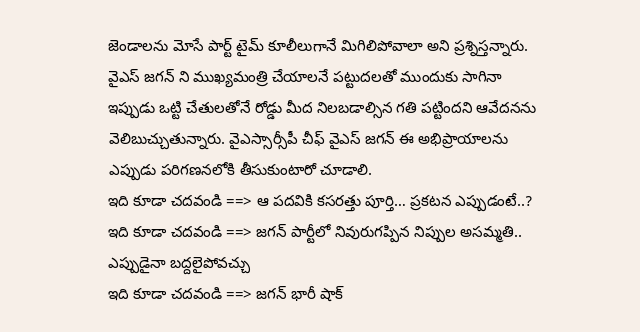జెండాలను మోసే పార్ట్ టైమ్ కూలీలుగానే మిగిలిపోవాలా అని ప్రశ్నిస్తన్నారు. వైఎస్ జగన్ ని ముఖ్యమంత్రి చేయాలనే పట్టుదలతో ముందుకు సాగినా ఇప్పుడు ఒట్టి చేతులతోనే రోడ్డు మీద నిలబడాల్సిన గతి పట్టిందని ఆవేదనను వెలిబుచ్చుతున్నారు. వైఎస్సార్సీపీ చీఫ్ వైఎస్ జగన్ ఈ అభిప్రాయాలను ఎప్పుడు పరిగణనలోకి తీసుకుంటారో చూడాలి.
ఇది కూడా చదవండి ==> ఆ పదవికి కసరత్తు పూర్తి… ప్రకటన ఎప్పుడంటే..?
ఇది కూడా చదవండి ==> జగన్ పార్టీలో నివురుగప్పిన నిప్పుల అసమ్మతి.. ఎప్పుడైనా బద్దలైపోవచ్చు
ఇది కూడా చదవండి ==> జగన్ భారీ షాక్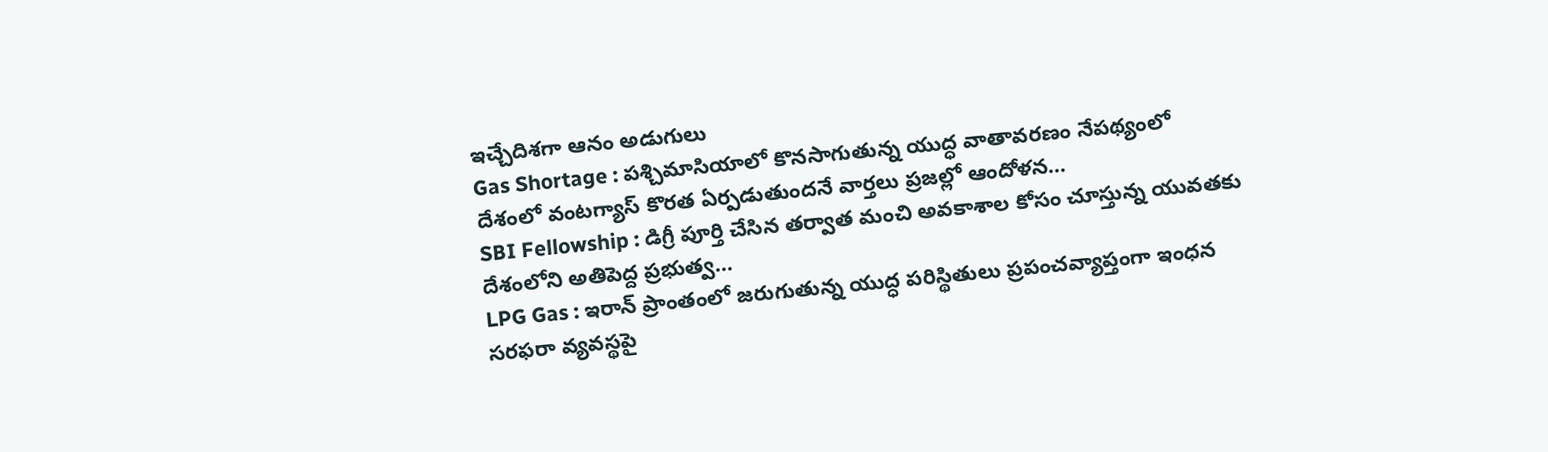ఇచ్చేదిశగా ఆనం అడుగులు
Gas Shortage : పశ్చిమాసియాలో కొనసాగుతున్న యుద్ధ వాతావరణం నేపథ్యంలో దేశంలో వంటగ్యాస్ కొరత ఏర్పడుతుందనే వార్తలు ప్రజల్లో ఆందోళన…
SBI Fellowship : డిగ్రీ పూర్తి చేసిన తర్వాత మంచి అవకాశాల కోసం చూస్తున్న యువతకు దేశంలోని అతిపెద్ద ప్రభుత్వ…
LPG Gas : ఇరాన్ ప్రాంతంలో జరుగుతున్న యుద్ధ పరిస్థితులు ప్రపంచవ్యాప్తంగా ఇంధన సరఫరా వ్యవస్థపై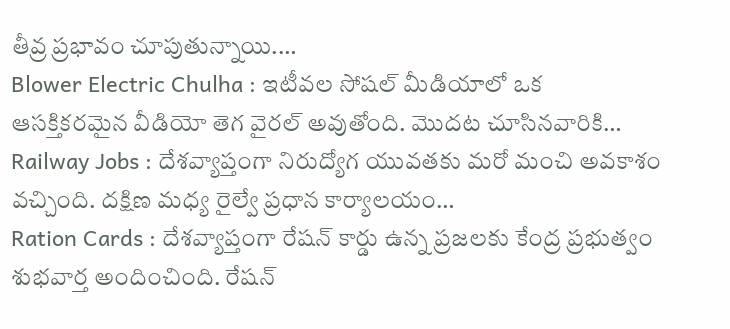తీవ్ర ప్రభావం చూపుతున్నాయి.…
Blower Electric Chulha : ఇటీవల సోషల్ మీడియాలో ఒక ఆసక్తికరమైన వీడియో తెగ వైరల్ అవుతోంది. మొదట చూసినవారికి…
Railway Jobs : దేశవ్యాప్తంగా నిరుద్యోగ యువతకు మరో మంచి అవకాశం వచ్చింది. దక్షిణ మధ్య రైల్వే ప్రధాన కార్యాలయం…
Ration Cards : దేశవ్యాప్తంగా రేషన్ కార్డు ఉన్న ప్రజలకు కేంద్ర ప్రభుత్వం శుభవార్త అందించింది. రేషన్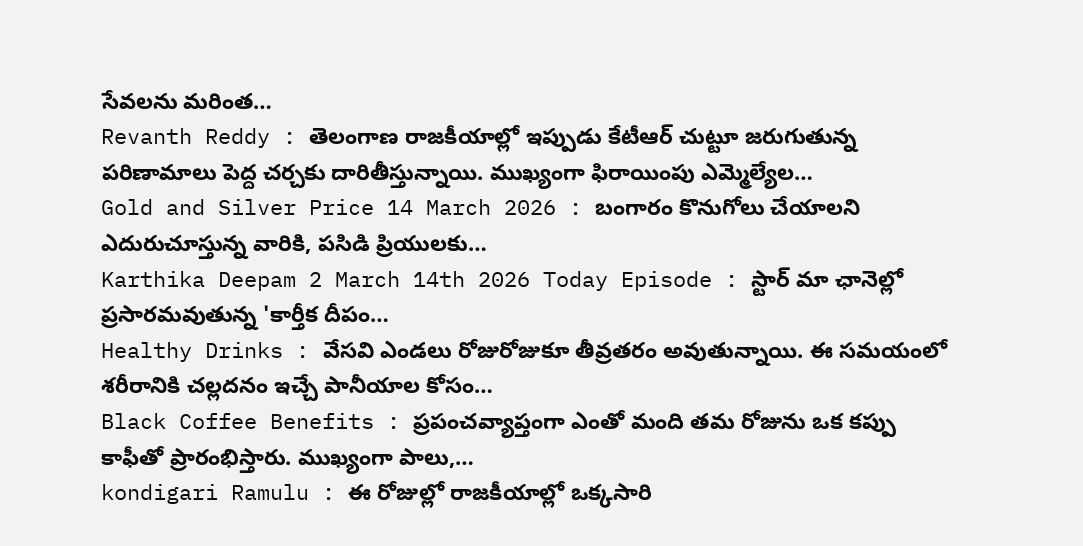సేవలను మరింత…
Revanth Reddy : తెలంగాణ రాజకీయాల్లో ఇప్పుడు కేటీఆర్ చుట్టూ జరుగుతున్న పరిణామాలు పెద్ద చర్చకు దారితీస్తున్నాయి. ముఖ్యంగా ఫిరాయింపు ఎమ్మెల్యేల…
Gold and Silver Price 14 March 2026 : బంగారం కొనుగోలు చేయాలని ఎదురుచూస్తున్న వారికి, పసిడి ప్రియులకు…
Karthika Deepam 2 March 14th 2026 Today Episode : స్టార్ మా ఛానెల్లో ప్రసారమవుతున్న 'కార్తీక దీపం…
Healthy Drinks : వేసవి ఎండలు రోజురోజుకూ తీవ్రతరం అవుతున్నాయి. ఈ సమయంలో శరీరానికి చల్లదనం ఇచ్చే పానీయాల కోసం…
Black Coffee Benefits : ప్రపంచవ్యాప్తంగా ఎంతో మంది తమ రోజును ఒక కప్పు కాఫీతో ప్రారంభిస్తారు. ముఖ్యంగా పాలు,…
kondigari Ramulu : ఈ రోజుల్లో రాజకీయాల్లో ఒక్కసారి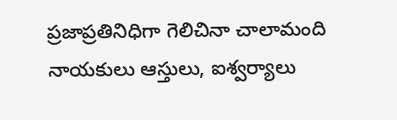ప్రజాప్రతినిధిగా గెలిచినా చాలామంది నాయకులు ఆస్తులు, ఐశ్వర్యాలు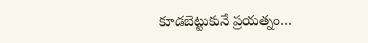కూడబెట్టుకునే ప్రయత్నం…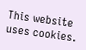This website uses cookies.